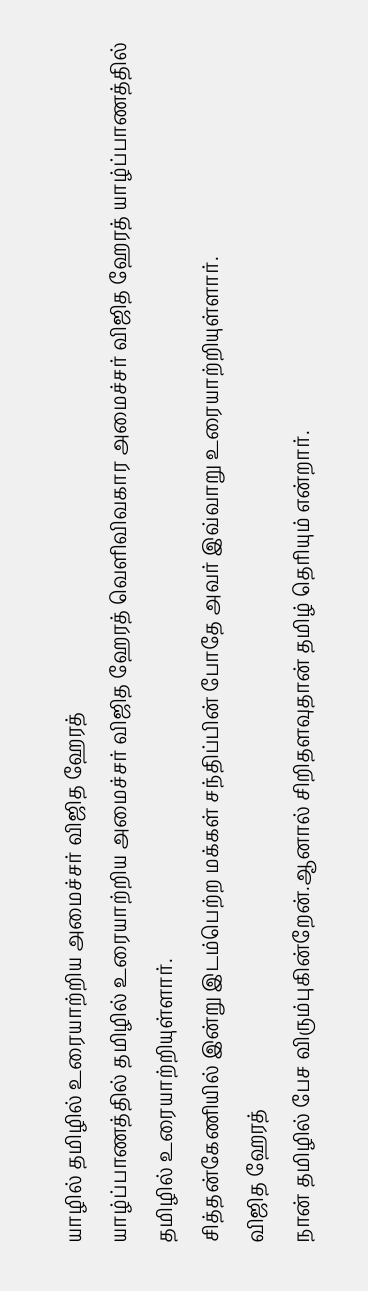யாழில் தமிழில் உரையாற்றிய அமைச்சர் விஜித ஹேரத்
யாழ்ப்பாணத்தில் தமிழில் உரையாற்றிய அமைச்சர் விஜித ஹேரத் வெளிவிவகார அமைச்சர் விஜித ஹேரத் யாழ்ப்பாணத்தில் தமிழில் உரையாற்றியுள்ளார்.
சித்தன்கேணியில் இன்று இடம்பெற்ற மக்கள் சந்திப்பின் போதே அவர் இவ்வாறு உரையாற்றியுள்ளார்.
விஜித ஹேரத்
நான் தமிழில் பேச விரும்புகின்றேன்.ஆனால் சிறிதளவுதான் தமிழ் தெரியும் என்றார்.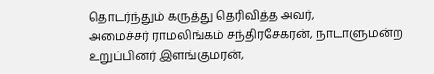தொடர்ந்தும் கருத்து தெரிவித்த அவர்,
அமைச்சர் ராமலிங்கம் சந்திரசேகரன், நாடாளுமன்ற உறுப்பினர் இளங்குமரன்,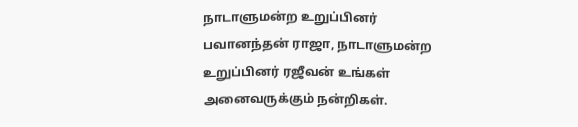நாடாளுமன்ற உறுப்பினர் பவானந்தன் ராஜா, நாடாளுமன்ற உறுப்பினர் ரஜீவன் உங்கள் அனைவருக்கும் நன்றிகள்.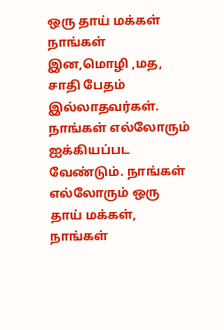ஒரு தாய் மக்கள்
நாங்கள் இன,மொழி ,மத, சாதி பேதம் இல்லாதவர்கள். நாங்கள் எல்லோரும் ஐக்கியப்பட வேண்டும். நாங்கள் எல்லோரும் ஒரு தாய் மக்கள், நாங்கள்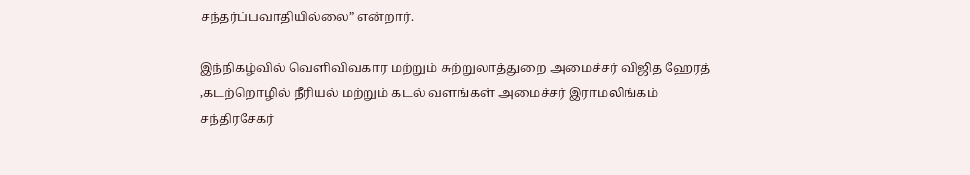சந்தர்ப்பவாதியில்லை” என்றார்.

இந்நிகழ்வில் வெளிவிவகார மற்றும் சுற்றுலாத்துறை அமைச்சர் விஜித ஹேரத் ,கடற்றொழில் நீரியல் மற்றும் கடல் வளங்கள் அமைச்சர் இராமலிங்கம் சந்திரசேகர்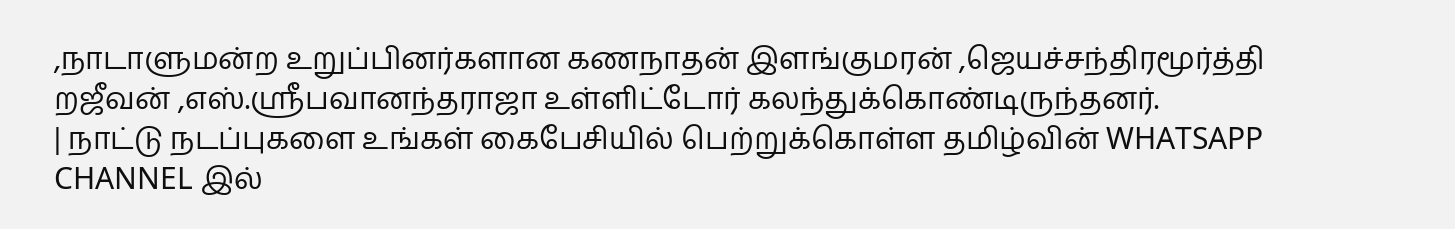,நாடாளுமன்ற உறுப்பினர்களான கணநாதன் இளங்குமரன் ,ஜெயச்சந்திரமூர்த்தி றஜீவன் ,எஸ்.ஸ்ரீபவானந்தராஜா உள்ளிட்டோர் கலந்துக்கொண்டிருந்தனர்.
| நாட்டு நடப்புகளை உங்கள் கைபேசியில் பெற்றுக்கொள்ள தமிழ்வின் WHATSAPP CHANNEL இல்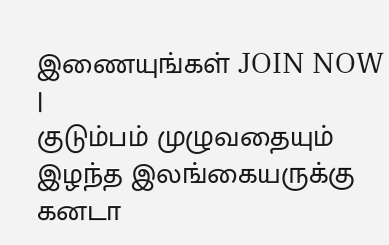இணையுங்கள் JOIN NOW |
குடும்பம் முழுவதையும் இழந்த இலங்கையருக்கு கனடா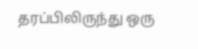தரப்பிலிருந்து ஒரு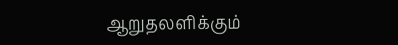ஆறுதலளிக்கும்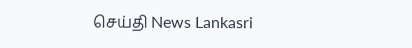செய்தி News Lankasri